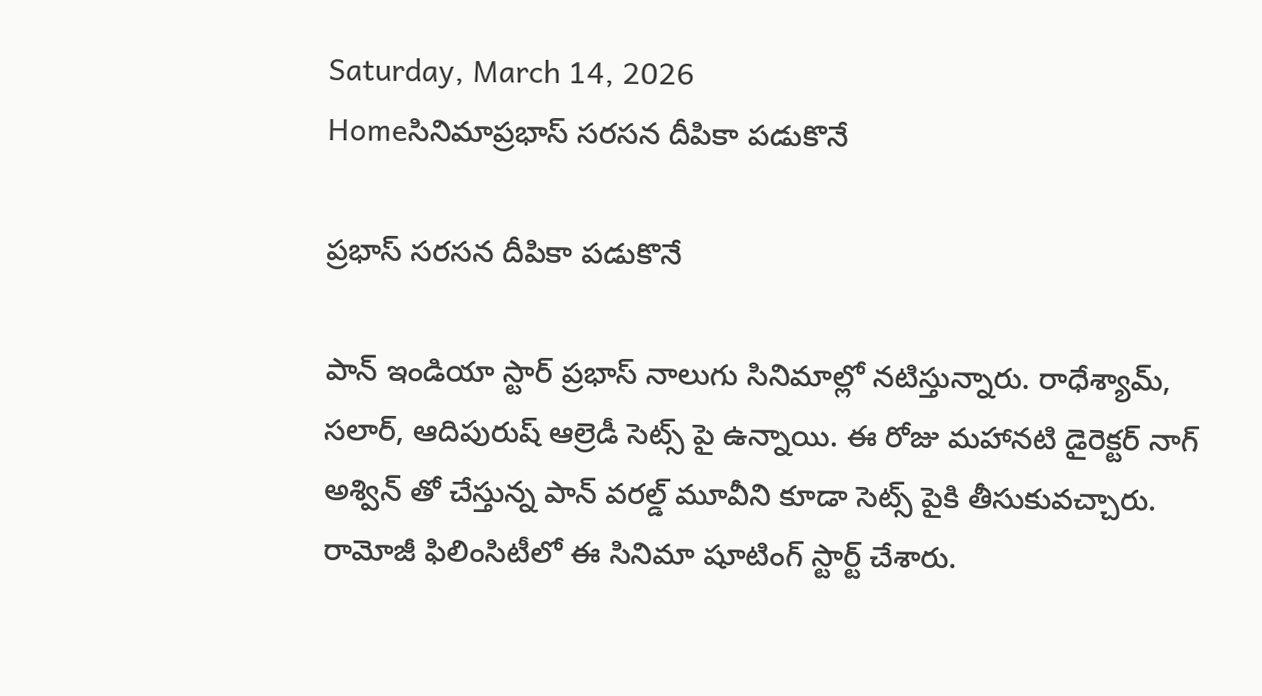Saturday, March 14, 2026
Homeసినిమాప్రభాస్ సరసన దీపికా పడుకొనే

ప్రభాస్ సరసన దీపికా పడుకొనే

పాన్ ఇండియా స్టార్ ప్రభాస్ నాలుగు సినిమాల్లో నటిస్తున్నారు. రాధేశ్యామ్, సలార్, ఆదిపురుష్‌ ఆల్రెడీ సెట్స్ పై ఉన్నాయి. ఈ రోజు మహానటి డైరెక్టర్ నాగ్ అశ్విన్ తో చేస్తున్న పాన్ వరల్డ్ మూవీని కూడా సెట్స్ పైకి తీసుకువచ్చారు. రామోజీ ఫిలింసిటీలో ఈ సినిమా షూటింగ్ స్టార్ట్ చేశారు.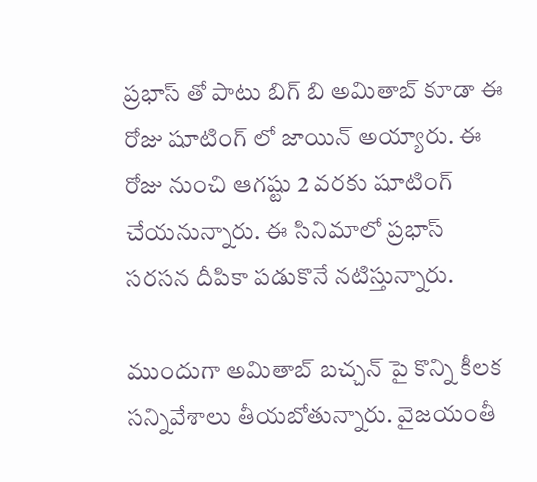ప్రభాస్ తో పాటు బిగ్ బి అమితాబ్ కూడా ఈ రోజు షూటింగ్ లో జాయిన్ అయ్యారు. ఈ రోజు నుంచి ఆగష్టు 2 వరకు షూటింగ్ చేయనున్నారు. ఈ సినిమాలో ప్రభాస్ సరసన దీపికా పడుకొనే నటిస్తున్నారు.

ముందుగా అమితాబ్ బచ్చన్ పై కొన్ని కీలక సన్నివేశాలు తీయబోతున్నారు. వైజయంతీ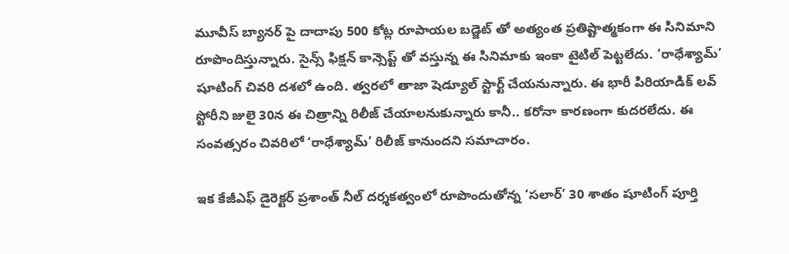మూవీస్ బ్యానర్ పై దాదాపు 500 కోట్ల రూపాయల బడ్జెట్ తో అత్యంత ప్రతిష్టాత్మకంగా ఈ సినిమాని రూపొందిస్తున్నారు. సైన్స్ ఫిక్షన్ కాన్సెప్ట్ తో వస్తున్న ఈ సినిమాకు ఇంకా టైటిల్ పెట్టలేదు. ‘రాధేశ్యామ్’ షూటింగ్ చివరి దశలో ఉంది. త్వరలో తాజా షెడ్యూల్ స్టార్ట్ చేయనున్నారు. ఈ భారీ పిరియాడిక్ లవ్ స్టోరీని జులై 30న ఈ చిత్రాన్ని రిలీజ్ చేయాలనుకున్నారు కానీ.. కరోనా కారణంగా కుదరలేదు. ఈ సంవత్సరం చివరిలో ‘రాధేశ్యామ్’ రిలీజ్ కానుందని సమాచారం.

ఇక కేజీఎఫ్ డైరెక్టర్ ప్రశాంత్ నీల్ దర్శకత్వంలో రూపొందుతోన్న ‘సలార్’ 30 శాతం షూటింగ్ పూర్తి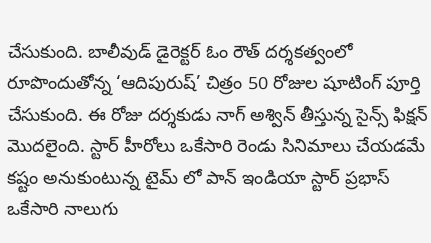చేసుకుంది. బాలీవుడ్ డైరెక్టర్ ఓం రౌత్ దర్శకత్వంలో రూపొందుతోన్న ‘ఆదిపురుష్’ చిత్రం 50 రోజుల షూటింగ్ పూర్తి చేసుకుంది. ఈ రోజు దర్శకుడు నాగ్ అశ్విన్ తీస్తున్న సైన్స్ ఫిక్షన్ మొదలైంది. స్టార్ హీరోలు ఒకేసారి రెండు సినిమాలు చేయడమే కష్టం అనుకుంటున్న టైమ్ లో పాన్ ఇండియా స్టార్ ప్రభాస్ ఒకేసారి నాలుగు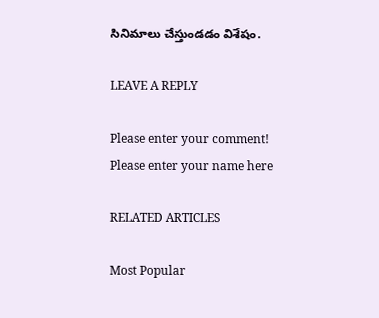సినిమాలు చేస్తుండడం విశేషం.

LEAVE A REPLY

Please enter your comment!
Please enter your name here

RELATED ARTICLES

Most Popular